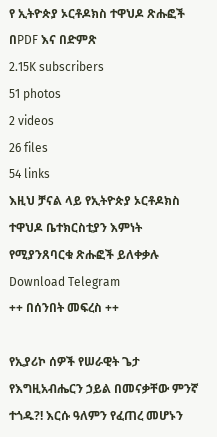የ ኢትዮጵያ ኦርቶዶክስ ተዋህዶ ጽሑፎች በPDF እና በድምጽ
2.15K subscribers
51 photos
2 videos
26 files
54 links
እዚህ ቻናል ላይ የኢትዮጵያ ኦርቶዶክስ ተዋህዶ ቤተክርስቲያን እምነት የሚያንጸባርቁ ጽሑፎች ይለቀቃሉ
Download Telegram
++ በሰንበት መፍረስ ++

የኢያሪኮ ሰዎች የሠራዊት ጌታ የእግዚአብሔርን ኃይል በመናቃቸው ምንኛ ተጎዱ?! እርሱ ዓለምን የፈጠረ መሆኑን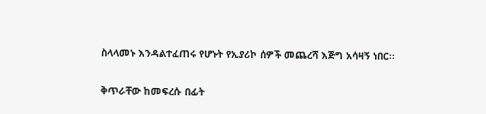ስላላመኑ እንዳልተፈጠሩ የሆኑት የኢያሪኮ ሰዎች መጨረሻ እጅግ አሳዛኝ ነበር፡፡

ቅጥራቸው ከመፍረሱ በፊት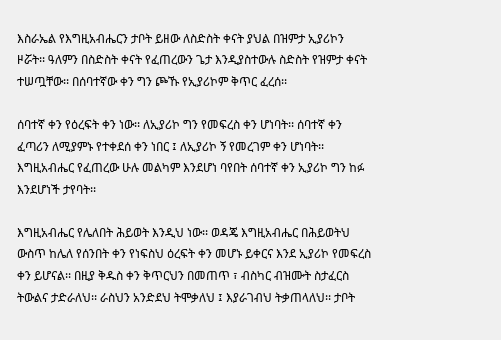እስራኤል የእግዚአብሔርን ታቦት ይዘው ለስድስት ቀናት ያህል በዝምታ ኢያሪኮን ዞሯት፡፡ ዓለምን በስድስት ቀናት የፈጠረውን ጌታ እንዲያስተውሉ ስድስት የዝምታ ቀናት ተሠጧቸው፡፡ በሰባተኛው ቀን ግን ጮኹ የኢያሪኮም ቅጥር ፈረሰ፡፡

ሰባተኛ ቀን የዕረፍት ቀን ነው፡፡ ለኢያሪኮ ግን የመፍረስ ቀን ሆነባት፡፡ ሰባተኛ ቀን ፈጣሪን ለሚያምኑ የተቀደሰ ቀን ነበር ፤ ለኢያሪኮ ኝ የመረገም ቀን ሆነባት፡፡
እግዚአብሔር የፈጠረው ሁሉ መልካም እንደሆነ ባየበት ሰባተኛ ቀን ኢያሪኮ ግን ከፉ እንደሆነች ታየባት፡፡

እግዚአብሔር የሌለበት ሕይወት እንዲህ ነው፡፡ ወዳጄ እግዚአብሔር በሕይወትህ ውስጥ ከሌለ የሰንበት ቀን የነፍስህ ዕረፍት ቀን መሆኑ ይቀርና እንደ ኢያሪኮ የመፍረስ ቀን ይሆናል፡፡ በዚያ ቅዱስ ቀን ቅጥርህን በመጠጥ ፣ ብስካር ብዝሙት ስታፈርስ ትውልና ታድራለህ፡፡ ራስህን አንድደህ ትሞቃለህ ፤ እያራገብህ ትቃጠላለህ፡፡ ታቦት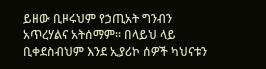ይዘው ቢዞሩህም የኃጢአት ግንብን አጥረሃልና አትሰማም፡፡ በላይህ ላይ ቢቀደስብህም እንደ ኢያሪኮ ሰዎች ካህናቱን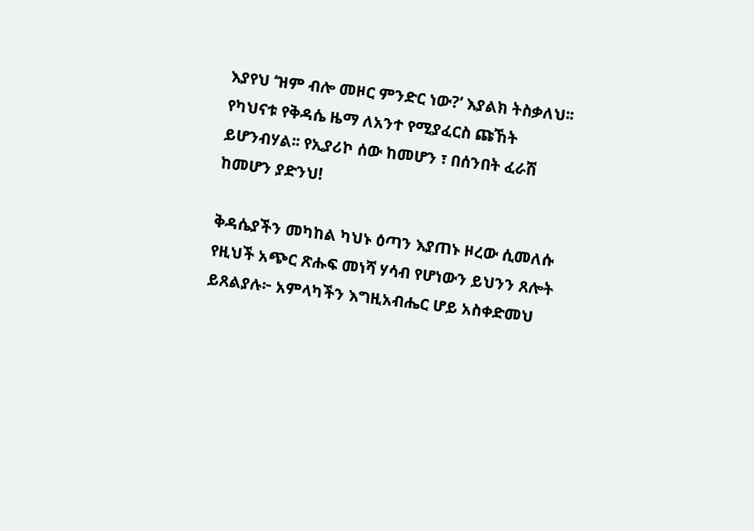እያየህ ‘ዝም ብሎ መዞር ምንድር ነው?’ እያልክ ትስቃለህ፡፡ የካህናቱ የቅዳሴ ዜማ ለአንተ የሚያፈርስ ጩኸት ይሆንብሃል፡፡ የኢያሪኮ ሰው ከመሆን ፣ በሰንበት ፈራሽ ከመሆን ያድንህ!

ቅዳሴያችን መካከል ካህኑ ዕጣን እያጠኑ ዞረው ሲመለሱ የዚህች አጭር ጽሑፍ መነሻ ሃሳብ የሆነውን ይህንን ጸሎት ይጸልያሉ፦ አምላካችን እግዚአብሔር ሆይ አስቀድመህ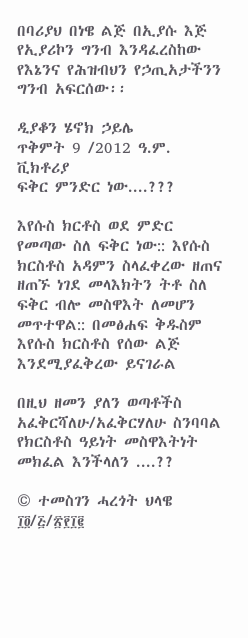በባሪያህ በነዌ ልጅ በኢያሱ እጅ የኢያሪኮን ግንብ እንዳፈረስከው የእኔንና የሕዝብህን የኃጢአታችንን ግንብ አፍርሰው፡፡

ዲያቆን ሄኖክ ኃይሌ
ጥቅምት 9 /2012 ዓ.ም.
ቪክቶሪያ
ፍቅር ምንድር ነው....???

እየሱስ ክርቶስ ወደ ምድር የመጣው ስለ ፍቅር ነው:: እየሱስ ክርስቶስ አዳምን ስላፈቀረው ዘጠና ዘጠኙ ነገደ መላእክትን ትቶ ስለ ፍቅር ብሎ መስዋእት ለመሆን መጥተዋል:: በመፅሐፍ ቅዱስም እየሱስ ክርስቶስ የሰው ልጅ እንደሚያፈቅረው ይናገራል

በዚህ ዘመን ያለን ወጣቶችስ አፈቅርሻለሁ/አፈቅርሃለሁ ስንባባል የክርስቶስ ዓይነት መስዋእትነት መክፈል እንችላለን ....??

© ተመስገን ሓረጎት ህላዌ
፲፬/፭/፳፻፲፪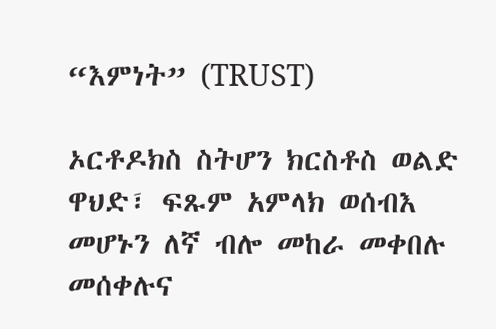“እምነት” (TRUST)

ኦርቶዶክስ ስትሆን ክርስቶስ ወልድ ዋህድ፣ ፍጹም አምላክ ወሰብእ መሆኑን ለኛ ብሎ መከራ መቀበሉ መሰቀሉና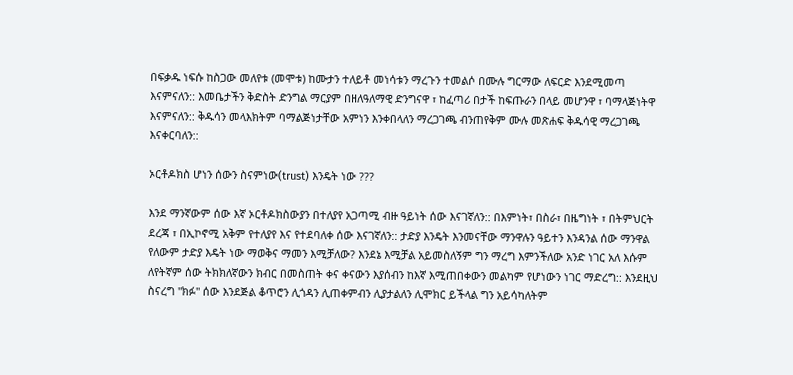በፍቃዱ ነፍሱ ከስጋው መለየቱ (መሞቱ) ከሙታን ተለይቶ መነሳቱን ማረጉን ተመልሶ በሙሉ ግርማው ለፍርድ እንደሚመጣ እናምናለን:: እመቤታችን ቅድስት ድንግል ማርያም በዘለዓለማዊ ድንግናዋ ፣ ከፈጣሪ በታች ከፍጡራን በላይ መሆንዋ ፣ ባማላጅነትዋ እናምናለን:: ቅዱሳን መላእክትም ባማልጅነታቸው አምነን እንቀበላለን ማረጋገጫ ብንጠየቅም ሙሉ መጽሐፍ ቅዱሳዊ ማረጋገጫ እናቀርባለን::

ኦርቶዶክስ ሆነን ሰውን ስናምነው(trust) እንዴት ነው ???

እንደ ማንኛውም ሰው እኛ ኦርቶዶክስውያን በተለያየ አጋጣሚ ብዙ ዓይነት ሰው እናገኛለን:: በእምነት፣ በስራ፣ በዜግነት ፣ በትምህርት ደረጃ ፣ በኢኮኖሚ አቅም የተለያየ እና የተደባለቀ ሰው እናገኛለን:: ታድያ እንዴት እንመናቸው ማንዋሉን ዓይተን እንዳንል ሰው ማንዋል የለውም ታድያ እዴት ነው ማወቅና ማመን እሚቻለው? እንደኔ እሚቻል አይመስለኝም ግን ማረግ እምንችለው አንድ ነገር አለ እሱም ለየትኛም ሰው ትክክለኛውን ክብር በመስጠት ቀና ቀናውን እያሰብን ከእኛ እሚጠበቀውን መልካም የሆነውን ነገር ማድረግ:: እንደዚህ ስናረግ "ክፉ" ሰው እንደጅል ቆጥሮን ሊጎዳን ሊጠቀምብን ሊያታልለን ሊሞክር ይችላል ግን አይሳካለትም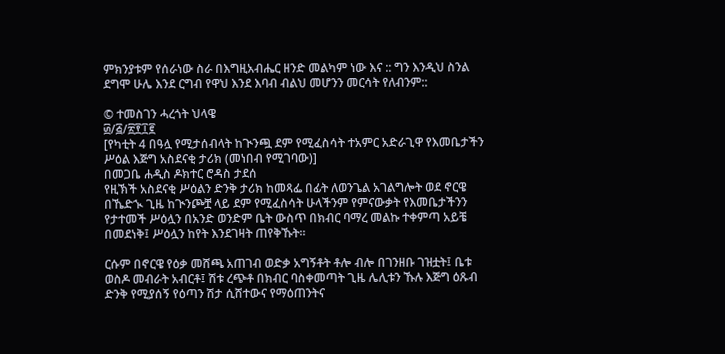ምክንያቱም የሰራነው ስራ በእግዚአብሔር ዘንድ መልካም ነው እና :: ግን እንዲህ ስንል ደግሞ ሁሌ እንደ ርግብ የዋህ እንደ እባብ ብልህ መሆንን መርሳት የለብንም::

© ተመስገን ሓረጎት ህላዌ
፴/፭/፳፻፲፪
[የካቲት 4 በዓሏ የሚታሰብላት ከጒንጯ ደም የሚፈስሳት ተአምር አድራጊዋ የእመቤታችን ሥዕል እጅግ አስደናቂ ታሪክ (መነበብ የሚገባው)]
በመጋቤ ሐዲስ ዶክተር ሮዳስ ታደሰ
የዚኽች አስደናቂ ሥዕልን ድንቅ ታሪክ ከመጻፌ በፊት ለወንጌል አገልግሎት ወደ ኖርዌ በኼድኊ ጊዜ ከጒንጮቿ ላይ ደም የሚፈስሳት ሁላችንም የምናውቃት የእመቤታችንን የታተመች ሥዕሏን በአንድ ወንድም ቤት ውስጥ በክብር ባማረ መልኩ ተቀምጣ አይቼ በመደነቅ፤ ሥዕሏን ከየት እንደገዛት ጠየቅኹት።

ርሱም በኖርዌ የዕቃ መሸጫ አጠገብ ወድቃ አግኝቶት ቶሎ ብሎ በገንዘቡ ገዝቷት፤ ቤቱ ወስዶ መብራት አብርቶ፤ ሽቱ ረጭቶ በክብር ባስቀመጣት ጊዜ ሌሊቱን ኹሉ እጅግ ዕጹብ ድንቅ የሚያሰኝ የዕጣን ሽታ ሲሸተውና የማዕጠንትና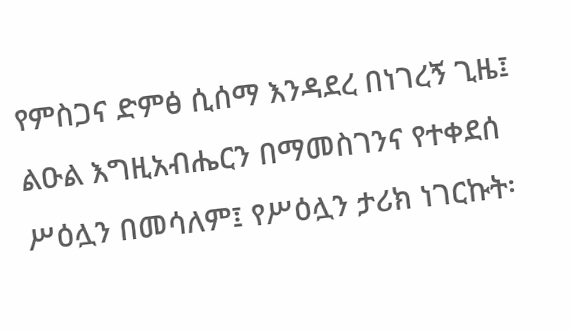የምስጋና ድምፅ ሲሰማ እንዳደረ በነገረኝ ጊዜ፤ ልዑል እግዚአብሔርን በማመስገንና የተቀደሰ ሥዕሏን በመሳለም፤ የሥዕሏን ታሪክ ነገርኩት፡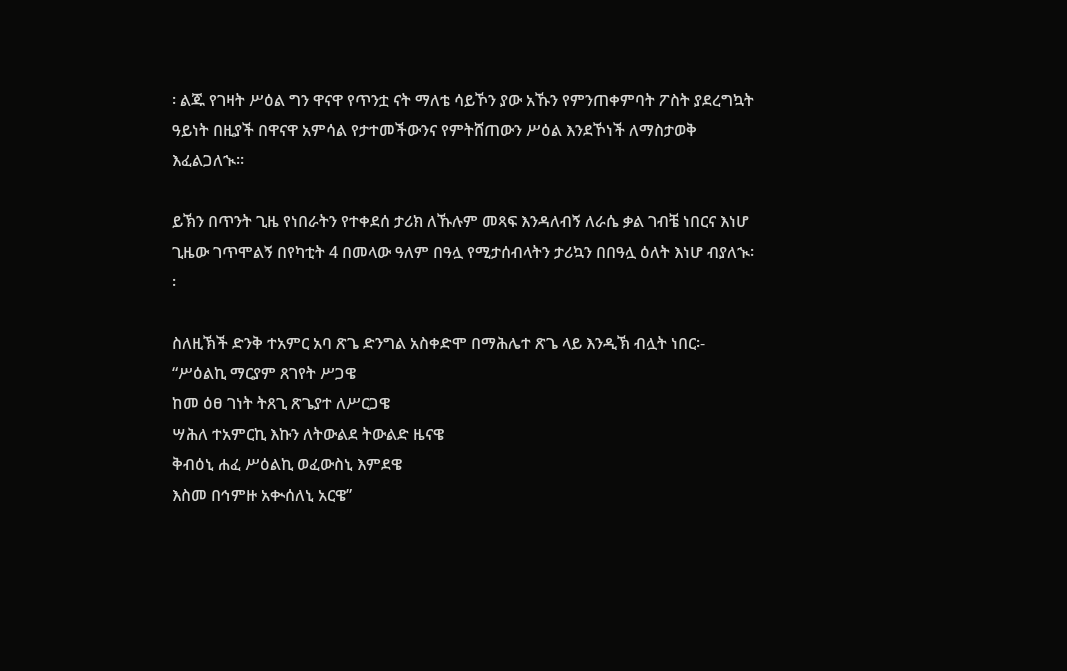፡ ልጁ የገዛት ሥዕል ግን ዋናዋ የጥንቷ ናት ማለቴ ሳይኾን ያው አኹን የምንጠቀምባት ፖስት ያደረግኳት ዓይነት በዚያች በዋናዋ አምሳል የታተመችውንና የምትሸጠውን ሥዕል እንደኾነች ለማስታወቅ እፈልጋለኊ።

ይኽን በጥንት ጊዜ የነበራትን የተቀደሰ ታሪክ ለኹሉም መጻፍ እንዳለብኝ ለራሴ ቃል ገብቼ ነበርና እነሆ ጊዜው ገጥሞልኝ በየካቲት 4 በመላው ዓለም በዓሏ የሚታሰብላትን ታሪኳን በበዓሏ ዕለት እነሆ ብያለኊ፡፡

ስለዚኽች ድንቅ ተአምር አባ ጽጌ ድንግል አስቀድሞ በማሕሌተ ጽጌ ላይ እንዲኽ ብሏት ነበር፡-
“ሥዕልኪ ማርያም ጸገየት ሥጋዌ
ከመ ዕፀ ገነት ትጸጊ ጽጌያተ ለሥርጋዌ
ሣሕለ ተአምርኪ እኩን ለትውልደ ትውልድ ዜናዌ
ቅብዕኒ ሐፈ ሥዕልኪ ወፈውስኒ እምደዌ
እስመ በኅምዙ አቊሰለኒ አርዌ”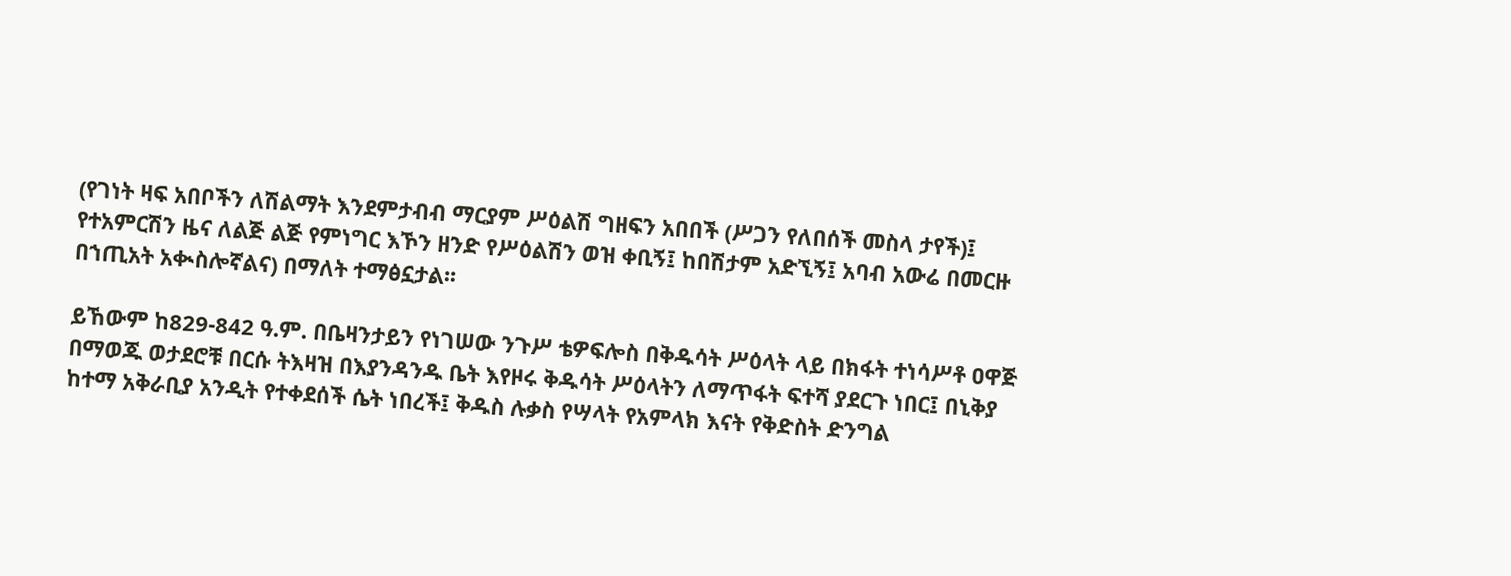(የገነት ዛፍ አበቦችን ለሽልማት እንደምታብብ ማርያም ሥዕልሽ ግዘፍን አበበች (ሥጋን የለበሰች መስላ ታየች)፤ የተአምርሽን ዜና ለልጅ ልጅ የምነግር እኾን ዘንድ የሥዕልሽን ወዝ ቀቢኝ፤ ከበሽታም አድኚኝ፤ አባብ አውሬ በመርዙ በኀጢአት አቊስሎኛልና) በማለት ተማፅኗታል፡፡

ይኸውም ከ829-842 ዓ.ም. በቤዛንታይን የነገሠው ንጉሥ ቴዎፍሎስ በቅዱሳት ሥዕላት ላይ በክፋት ተነሳሥቶ ዐዋጅ በማወጁ ወታደሮቹ በርሱ ትእዛዝ በእያንዳንዱ ቤት እየዞሩ ቅዱሳት ሥዕላትን ለማጥፋት ፍተሻ ያደርጉ ነበር፤ በኒቅያ ከተማ አቅራቢያ አንዲት የተቀደሰች ሴት ነበረች፤ ቅዱስ ሉቃስ የሣላት የአምላክ እናት የቅድስት ድንግል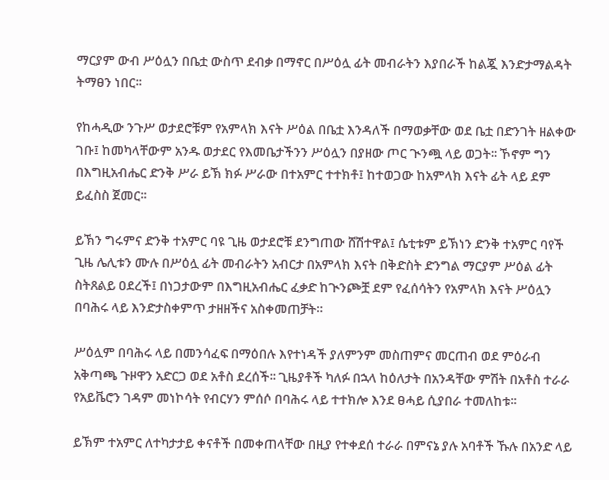ማርያም ውብ ሥዕሏን በቤቷ ውስጥ ደብቃ በማኖር በሥዕሏ ፊት መብራትን እያበራች ከልጇ እንድታማልዳት ትማፀን ነበር፡፡

የከሓዲው ንጉሥ ወታደሮቹም የአምላክ እናት ሥዕል በቤቷ እንዳለች በማወቃቸው ወደ ቤቷ በድንገት ዘልቀው ገቡ፤ ከመካላቸውም አንዱ ወታደር የእመቤታችንን ሥዕሏን በያዘው ጦር ጒንጯ ላይ ወጋት፡፡ ኾኖም ግን በእግዚአብሔር ድንቅ ሥራ ይኽ ክፉ ሥራው በተአምር ተተክቶ፤ ከተወጋው ከአምላክ እናት ፊት ላይ ደም ይፈስስ ጀመር፡፡

ይኽን ግሩምና ድንቅ ተአምር ባዩ ጊዜ ወታደሮቹ ደንግጠው ሸሽተዋል፤ ሴቲቱም ይኽነን ድንቅ ተአምር ባየች ጊዜ ሌሊቱን ሙሉ በሥዕሏ ፊት መብራትን አብርታ በአምላክ እናት በቅድስት ድንግል ማርያም ሥዕል ፊት ስትጸልይ ዐደረች፤ በነጋታውም በእግዚአብሔር ፈቃድ ከጒንጮቿ ደም የፈሰሳትን የአምላክ እናት ሥዕሏን በባሕሩ ላይ እንድታስቀምጥ ታዘዘችና አስቀመጠቻት።

ሥዕሏም በባሕሩ ላይ በመንሳፈፍ በማዕበሉ እየተነዳች ያለምንም መስጠምና መርጠብ ወደ ምዕራብ አቅጣጫ ጉዞዋን አድርጋ ወደ አቶስ ደረሰች፡፡ ጊዜያቶች ካለፉ በኋላ ከዕለታት በአንዳቸው ምሽት በአቶስ ተራራ የአይቬሮን ገዳም መነኮሳት የብርሃን ምሰሶ በባሕሩ ላይ ተተክሎ እንደ ፀሓይ ሲያበራ ተመለከቱ፡፡

ይኽም ተአምር ለተካታታይ ቀናቶች በመቀጠላቸው በዚያ የተቀደሰ ተራራ በምናኔ ያሉ አባቶች ኹሉ በአንድ ላይ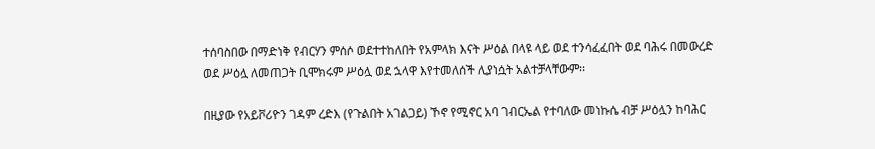ተሰባስበው በማድነቅ የብርሃን ምሰሶ ወደተተከለበት የአምላክ እናት ሥዕል በላዩ ላይ ወደ ተንሳፈፈበት ወደ ባሕሩ በመውረድ ወደ ሥዕሏ ለመጠጋት ቢሞክሩም ሥዕሏ ወደ ኋላዋ እየተመለሰች ሊያነሷት አልተቻላቸውም፡፡

በዚያው የአይቮሪዮን ገዳም ረድእ (የጉልበት አገልጋይ) ኾኖ የሚኖር አባ ገብርኤል የተባለው መነኩሴ ብቻ ሥዕሏን ከባሕር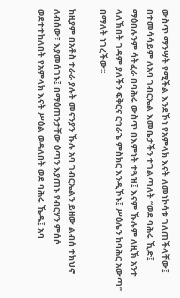ውስጥ ማንሣት የሚችል እንደኾነ የአምላክ እናት ለመነኮሳቱ ገለጠችላቸው፤ በተመሳሳይም ለአባ ገብርኤል እመቤታችን ተገልጣለት “ወደ ባሕሩ ኺድ፤ ማዕበሉንም ሳትፈራ በባሕሩ ውስጥ በእምነት ተጓዝ፤ እናም ኹሉም ለዚኽ አንተ ላለኽበት ገዳም ያለችን ፍቅርና ርኅራኄ ምስክር እንዲኾኑ፤ ሥዕሌን ከባሕር አውጣ” በማለት ነገረችው፡፡

ከዚያም በአቶስ ተራራ ያሉት መናንያን ኹሉ አባ ገብርኤልን ይዘው ልብሰ ተክህኖ ለብሰው፣ እያመሰገኑ፤ በማዕጠንታቸው ዕጣን እያጠኑ የብርሃን ምሰሶ ወደተተከለበት የአምላክ እናት ሥዕል ወዳለበት ወደ ባሕሩ ኼዱ፤ አባ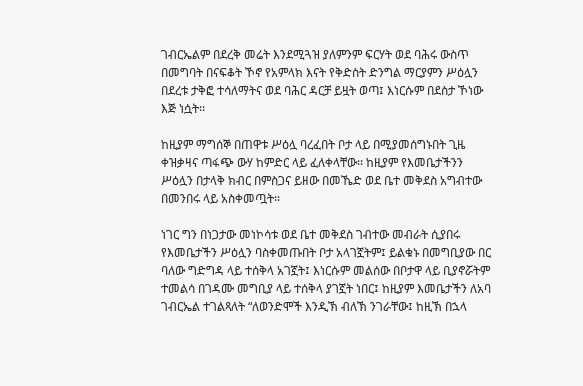ገብርኤልም በደረቅ መሬት እንደሚጓዝ ያለምንም ፍርሃት ወደ ባሕሩ ውስጥ በመግባት በናፍቆት ኾኖ የአምላክ እናት የቅድስት ድንግል ማርያምን ሥዕሏን በደረቱ ታቅፎ ተሳለማትና ወደ ባሕር ዳርቻ ይዟት ወጣ፤ እነርሱም በደስታ ኾነው እጅ ነሷት፡፡

ከዚያም ማግሰኞ በጠዋቱ ሥዕሏ ባረፈበት ቦታ ላይ በሚያመሰግኑበት ጊዜ ቀዝቃዛና ጣፋጭ ውሃ ከምድር ላይ ፈለቀላቸው፡፡ ከዚያም የእመቤታችንን ሥዕሏን በታላቅ ክብር በምስጋና ይዘው በመኼድ ወደ ቤተ መቅደስ አግብተው በመንበሩ ላይ አስቀመጧት፡፡

ነገር ግን በነጋታው መነኮሳቱ ወደ ቤተ መቅደስ ገብተው መብራት ሲያበሩ የእመቤታችን ሥዕሏን ባስቀመጡበት ቦታ አላገኟትም፤ ይልቁኑ በመግቢያው በር ባለው ግድግዳ ላይ ተሰቅላ አገኟት፤ እነርሱም መልሰው በቦታዋ ላይ ቢያኖሯትም ተመልሳ በገዳሙ መግቢያ ላይ ተሰቅላ ያገኟት ነበር፤ ከዚያም እመቤታችን ለአባ ገብርኤል ተገልጻለት “ለወንድሞች እንዲኽ ብለኽ ንገራቸው፤ ከዚኽ በኋላ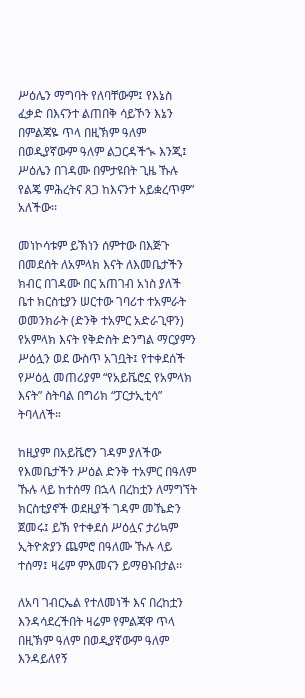ሥዕሌን ማግባት የለባቸውም፤ የእኔስ ፈቃድ በእናንተ ልጠበቅ ሳይኾን እኔን በምልጃዬ ጥላ በዚኽም ዓለም በወዲያኛውም ዓለም ልጋርዳችኊ እንጂ፤ ሥዕሌን በገዳሙ በምታዩበት ጊዜ ኹሉ የልጄ ምሕረትና ጸጋ ከእናንተ አይቋረጥም” አለችው፡፡

መነኮሳቱም ይኽነን ሰምተው በእጅጉ በመደሰት ለአምላክ እናት ለእመቤታችን ክብር በገዳሙ በር አጠገብ አነስ ያለች ቤተ ክርስቲያን ሠርተው ገባሪተ ተአምራት ወመንክራት (ድንቅ ተአምር አድራጊዋን) የአምላክ እናት የቅድስት ድንግል ማርያምን ሥዕሏን ወደ ውስጥ አገቧት፤ የተቀደሰች የሥዕሏ መጠሪያም “የአይቬሮኗ የአምላክ እናት” ስትባል በግሪክ “ፓርታኢቲሳ” ትባላለች።

ከዚያም በአይቬሮን ገዳም ያለችው የእመቤታችን ሥዕል ድንቅ ተአምር በዓለም ኹሉ ላይ ከተሰማ በኋላ በረከቷን ለማግኘት ክርስቲያኖች ወደዚያች ገዳም መኼድን ጀመሩ፤ ይኽ የተቀደሰ ሥዕሏና ታሪኳም ኢትዮጵያን ጨምሮ በዓለሙ ኹሉ ላይ ተሰማ፤ ዛሬም ምእመናን ይማፀኑበታል፡፡

ለአባ ገብርኤል የተለመነች እና በረከቷን እንዳሳደረችበት ዛሬም የምልጃዋ ጥላ በዚኽም ዓለም በወዲያኛውም ዓለም እንዳይለየኝ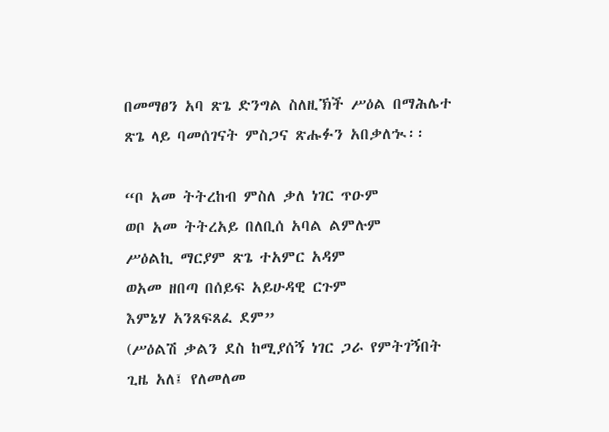በመማፀን አባ ጽጌ ድንግል ስለዚኽች ሥዕል በማሕሌተ ጽጌ ላይ ባመሰገናት ምስጋና ጽሑፉን አበቃለኊ፡፡

“ቦ አመ ትትረከብ ምስለ ቃለ ነገር ጥዑም
ወቦ አመ ትትረአይ በለቢሰ አባል ልምሉም
ሥዕልኪ ማርያም ጽጌ ተአምር አዳም
ወአመ ዘበጣ በሰይፍ አይሁዳዊ ርጉም
እምኔሃ አንጸፍጸፈ ደም”
(ሥዕልሽ ቃልን ደስ ከሚያሰኝ ነገር ጋራ የምትገኝበት ጊዜ አለ፤ የለመለመ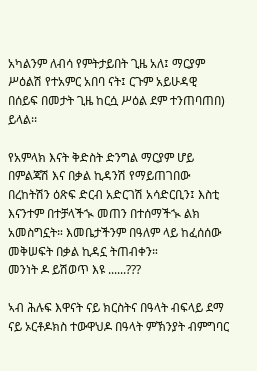አካልንም ለብሳ የምትታይበት ጊዜ አለ፤ ማርያም ሥዕልሽ የተአምር አበባ ናት፤ ርጉም አይሁዳዊ በሰይፍ በመታት ጊዜ ከርሷ ሥዕል ደም ተንጠባጠበ) ይላል፡፡

የአምላክ እናት ቅድስት ድንግል ማርያም ሆይ በምልጃሽ እና በቃል ኪዳንሽ የማይጠገበው በረከትሽን ዕጽፍ ድርብ አድርገሽ አሳድርቢን፤ እስቲ እናንተም በተቻላችኊ መጠን በተሰማችኊ ልክ አመስግኗት። እመቤታችንም በዓለም ላይ ከፈሰሰው መቅሠፍት በቃል ኪዳኗ ትጠብቀን።
መንነት ዶ ይሽወጥ እዩ ......???

ኣብ ሕሉፍ እዋናት ናይ ክርስትና በዓላት ብፍላይ ደማ ናይ ኦርቶዶክስ ተውዋህዶ በዓላት ምኽንያት ብምግባር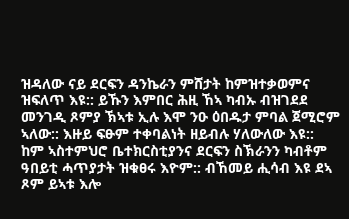ዝዳለው ናይ ደርፍን ዳንኬራን ምሸታት ከምዝተቃወምና ዝፍለጥ እዩ:: ይኹን እምበር ሕዚ ኸኣ ካብኡ ብዝገደደ መንገዲ ጾምያ ኽኣቱ ኢሉ እሞ ንዑ ዕበዱታ ምባል ጀሚሮም ኣለው:: እዙይ ፍፁም ተቀባልነት ዘይብሉ ሃለውለው እዩ::
ከም ኣስተምህሮ ቤተክርስቲያንና ደርፍን ስኽራንን ካብቶም ዓበይቲ ሓጥያታት ዝቁፀሩ እዮም:: ብኸመይ ሒሳብ እዩ ደኣ ጾም ይኣቱ እሎ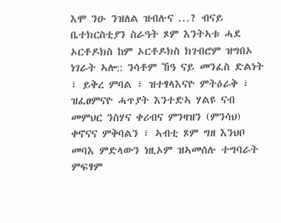እሞ ንዑ ንዝለል ዝብሉና ...? ብናይ ቤተክርስቲያን ስራዓት ጾም እንትኣቱ ሓደ ኦርቶዶክስ ከም ኦርቶዶክስ ክገብሮም ዝግበኦ ነገራት ኣሎ:: ንሳቶም ኸዓ ናይ መንፈስ ድልነት ፣ ይቅረ ምባል ፣ ዝተፃላእናዮ ምትዕራቅ ፣ ዝፈፀምናዮ ሓጥያት እንተድኣ ሃልዩ ናብ መምህር ንስሃና ቀሪብና ምንዛዝን (ምንሳህ) ቀኖናና ምቅባልን ፣ ኣብቲ ጾም ግዘ እንህቦ መባእ ምድላውን ነዚኦም ዝኣመሰሉ ተግባራት ምፍፃም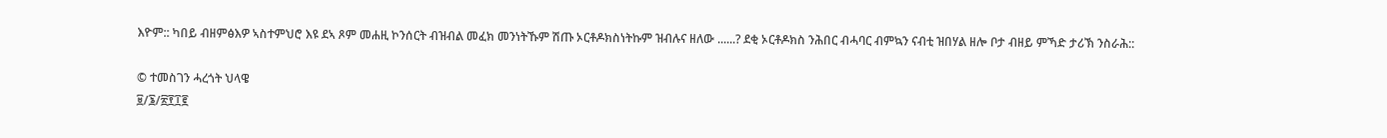እዮም:: ካበይ ብዘምፅእዎ ኣስተምህሮ እዩ ደኣ ጾም መሐዚ ኮንሰርት ብዝብል መፈክ መንነትኹም ሽጡ ኦርቶዶክስነትኩም ዝብሉና ዘለው ......? ደቂ ኦርቶዶክስ ንሕበር ብሓባር ብምኳን ናብቲ ዝበሃል ዘሎ ቦታ ብዘይ ምኻድ ታሪኽ ንስራሕ::

© ተመስገን ሓረጎት ህላዌ
፱/፮/፳፻፲፪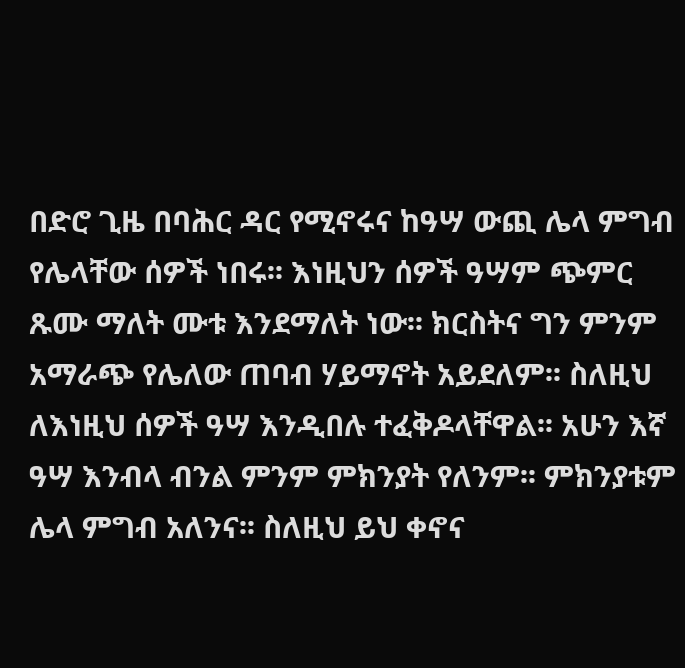በድሮ ጊዜ በባሕር ዳር የሚኖሩና ከዓሣ ውጪ ሌላ ምግብ የሌላቸው ሰዎች ነበሩ፡፡ እነዚህን ሰዎች ዓሣም ጭምር ጹሙ ማለት ሙቱ እንደማለት ነው፡፡ ክርስትና ግን ምንም አማራጭ የሌለው ጠባብ ሃይማኖት አይደለም፡፡ ስለዚህ ለእነዚህ ሰዎች ዓሣ እንዲበሉ ተፈቅዶላቸዋል፡፡ አሁን እኛ ዓሣ እንብላ ብንል ምንም ምክንያት የለንም፡፡ ምክንያቱም ሌላ ምግብ አለንና፡፡ ስለዚህ ይህ ቀኖና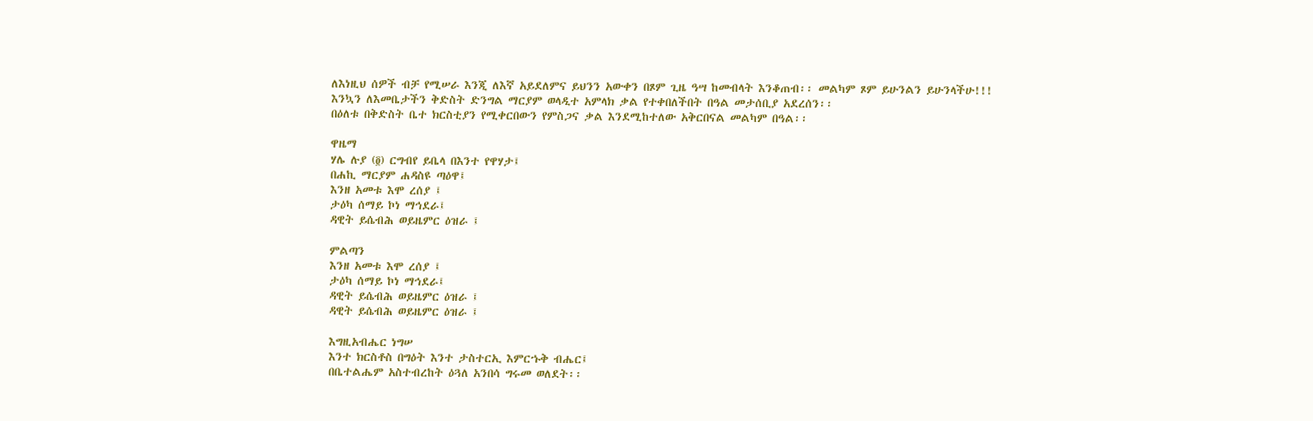ለእነዚህ ሰዎች ብቻ የሚሠራ እንጂ ለእኛ አይደለምና ይህንን አውቀን በጾም ጊዜ ዓሣ ከመብላት እንቆጠብ፡፡ መልካም ጾም ይሁንልን ይሁንላችሁ!!!
እንኳን ለእመቤታችን ቅድስት ድንግል ማርያም ወላዲተ አምላክ ቃል የተቀበለችበት በዓል መታሰቢያ አደረሰን፡፡
በዕለቱ በቅድስት ቤተ ክርስቲያን የሚቀርበውን የምስጋና ቃል እንደሚከተለው አቅርበናል መልካም በዓል፡፡

ዋዜማ
ሃሌ ሉያ (፬) ርግብየ ይቤላ በእንተ የዋሃታ፤
በሐኪ ማርያም ሐዳስዩ ጣዕዋ፤
እንዘ አመቱ እሞ ረሰያ ፤
ታዕካ ሰማይ ኮነ ማኅደራ፤
ዳዊት ይሴብሕ ወይዜምር ዕዝራ ፤

ምልጣን
እንዘ አመቱ እሞ ረሰያ ፤
ታዕካ ሰማይ ኮነ ማኅደራ፤
ዳዊት ይሴብሕ ወይዜምር ዕዝራ ፤
ዳዊት ይሴብሕ ወይዜምር ዕዝራ ፤

እግዚአብሔር ነግሠ
እንተ ክርስቶስ በግዕት እንተ ታስተርኢ እምርኁቅ ብሔር፤
በቤተልሔም አስተብረከት ዕጓለ አንበሳ ግሩመ ወለደት፡፡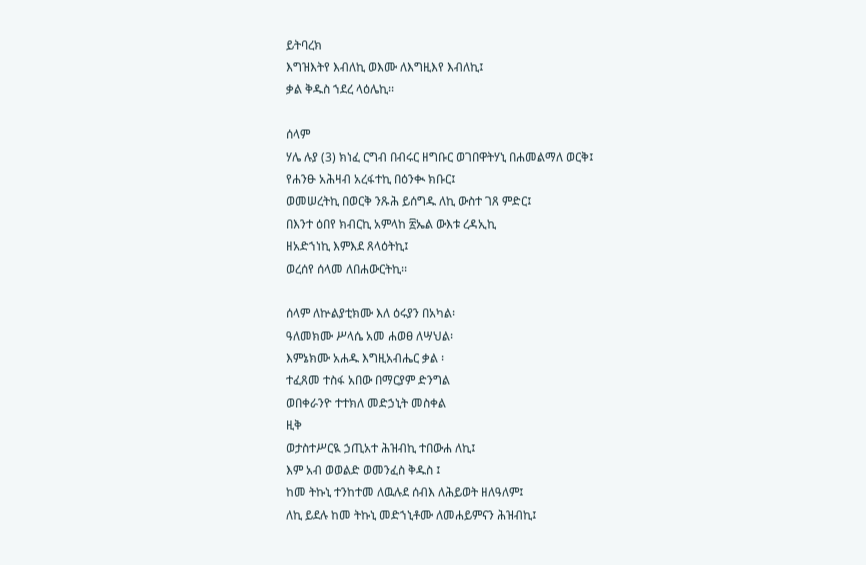ይትባረክ
እግዝእትየ እብለኪ ወእሙ ለእግዚእየ እብለኪ፤
ቃል ቅዱስ ኀደረ ላዕሌኪ፡፡

ሰላም
ሃሌ ሉያ (3) ክነፈ ርግብ በብሩር ዘግቡር ወገበዋትሃኒ በሐመልማለ ወርቅ፤
የሐንፁ አሕዛብ አረፋተኪ በዕንቊ ክቡር፤
ወመሠረትኪ በወርቅ ንጹሕ ይሰግዱ ለኪ ውስተ ገጸ ምድር፤
በእንተ ዕበየ ክብርኪ አምላከ ፳ኤል ውእቱ ረዳኢኪ
ዘአድኀነኪ እምእደ ጸላዕትኪ፤
ወረሰየ ሰላመ ለበሐውርትኪ፡፡

ሰላም ለኵልያቲክሙ እለ ዕሩያን በአካል፡
ዓለመክሙ ሥላሴ አመ ሐወፀ ለሣህል፡
እምኔክሙ አሐዱ እግዚአብሔር ቃል ፡
ተፈጸመ ተስፋ አበው በማርያም ድንግል
ወበቀራንዮ ተተክለ መድኃኒት መስቀል
ዚቅ
ወታስተሥርዪ ኃጢአተ ሕዝብኪ ተበውሐ ለኪ፤
እም አብ ወወልድ ወመንፈስ ቅዱስ ፤
ከመ ትኩኒ ተንከተመ ለዉሉደ ሰብእ ለሕይወት ዘለዓለም፤
ለኪ ይደሉ ከመ ትኩኒ መድኀኒቶሙ ለመሐይምናን ሕዝብኪ፤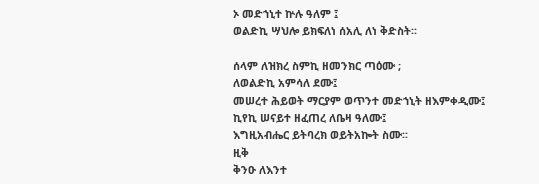ኦ መድኀኒተ ኵሉ ዓለም ፤
ወልድኪ ሣህሎ ይክፍለነ ሰአሊ ለነ ቅድስት፡፡

ሰላም ለዝክረ ስምኪ ዘመንክር ጣዕሙ ;
ለወልድኪ አምሳለ ደሙ፤
መሠረተ ሕይወት ማርያም ወጥንተ መድኀኒት ዘእምቀዲሙ፤
ኪየኪ ሠናይተ ዘፈጠረ ለቤዛ ዓለሙ፤
እግዚአብሔር ይትባረክ ወይትአኰት ስሙ፡፡
ዚቅ
ቅንዑ ለእንተ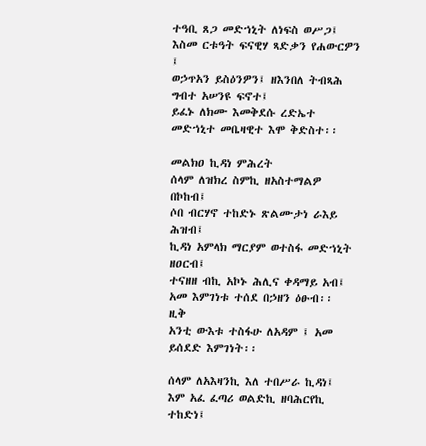ተዓቢ ጸጋ መድኀኒት ለነፍስ ወሥጋ፤
እስመ ርቱዓት ፍናዊሃ ጻድቃን የሐውርዎን ፤
ወኃጥአን ይስዕንዎን፤ ዘእንበለ ትብጻሕ ግብተ አሠንዩ ፍኖተ፤
ይፈኑ ለክሙ እመቅደሱ ረድኤተ መድኀኒተ መቤዛዊተ እሞ ቅድስተ፡፡

መልክዐ ኪዳነ ምሕረት
ሰላም ለዝክረ ስምኪ ዘአስተማልዎ በኮከብ፤
ሶበ ብርሃኖ ተከድኑ ጽልሙታነ ራእይ ሕዝብ፤
ኪዳነ አምላክ ማርያም ወተስፋ መድኀኒት ዘዐርብ፤
ተናዘዘ ብኪ አኮኑ ሕሊና ቀዳማይ አብ፤
አመ እምገነቱ ተሰደ በኃዘን ዕፁብ፡፡
ዚቅ
አንቲ ውእቱ ተስፋሁ ለአዳም ፤ አመ ይሰደድ እምገነት፡፡

ሰላም ለአእዛንኪ እለ ተበሥራ ኪዳነ፤
እም አፈ ፈጣሪ ወልድኪ ዘባሕርየኪ ተከድነ፤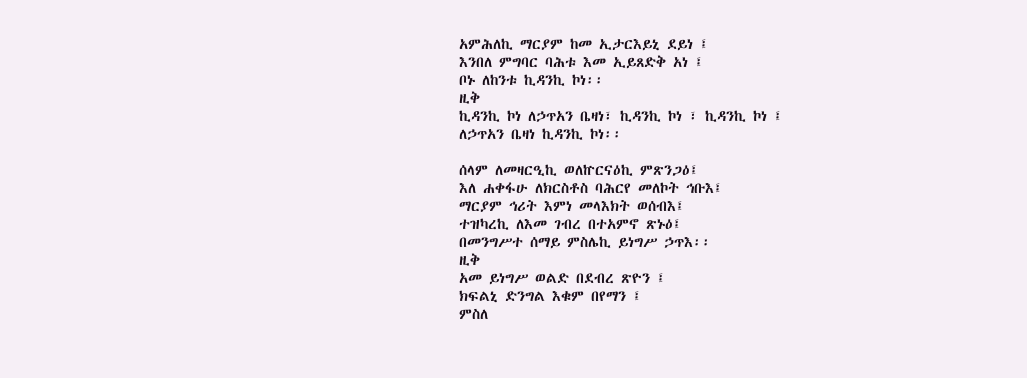አምሕለኪ ማርያም ከመ ኢታርእይኒ ደይነ ፤
እንበለ ምግባር ባሕቱ እመ ኢይጸድቅ አነ ፤
ቦኑ ለከንቱ ኪዳንኪ ኮነ፡፡
ዚቅ
ኪዳንኪ ኮነ ለኃጥአን ቤዛነ፣ ኪዳንኪ ኮነ ፣ ኪዳንኪ ኮነ ፤
ለኃጥአን ቤዛነ ኪዳንኪ ኮነ፡፡

ሰላም ለመዛርዒኪ ወለኵርናዕኪ ምጽንጋዕ፤
እለ ሐቀፋሁ ለክርስቶስ ባሕርየ መለኮት ኅቡእ፤
ማርያም ኅሪት እምነ መላእክት ወሰብእ፤
ተዝካረኪ ለእመ ገብረ በተአምኖ ጽኑዕ፤
በመንግሥተ ሰማይ ምስሌኪ ይነግሥ ኃጥእ፡፡
ዚቅ
አመ ይነግሥ ወልድ በደብረ ጽዮን ፤
ክፍልኒ ድንግል እቁም በየማን ፤
ምስለ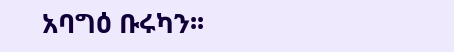አባግዕ ቡሩካን፡፡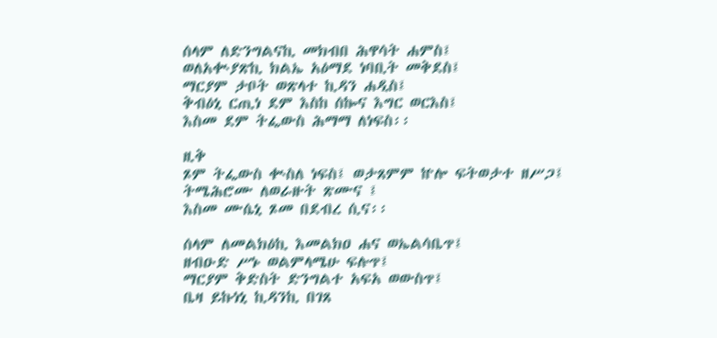ሰላም ለድንግልናኪ መክብበ ሕዋሳት ሐምስ፤
ወለአቊያጽኪ ክልኤ አዕማደ ነባቢት መቅደስ፤
ማርያም ታቦት ወጽላተ ኪዳን ሐዲስ፤
ቅብዕኒ ርጢነ ደም እስከ ሰኰና እግር ወርእስ፤
እስመ ደም ትፌውስ ሕማማ ለነፍስ፡፡

ዚቅ
ጾም ትፌውስ ቊስለ ነፍስ፤ ወታጸምም ኵሎ ፍትወታተ ዘሥጋ፤
ትሜሕሮሙ ለወራዙት ጽሙና ፤
እስመ ሙሴኒ ጾመ በደብረ ሲና፡፡

ሰላም ለመልክዕኪ እመልክዐ ሐና ወኤልሳቤጥ፤
ዘብዑድ ሥኑ ወልምላሜሁ ፍሉጥ፤
ማርያም ቅድስት ድንግልተ አፍአ ወውስጥ፤
ቤዛ ይኩነኒ ኪዳንኪ በገጸ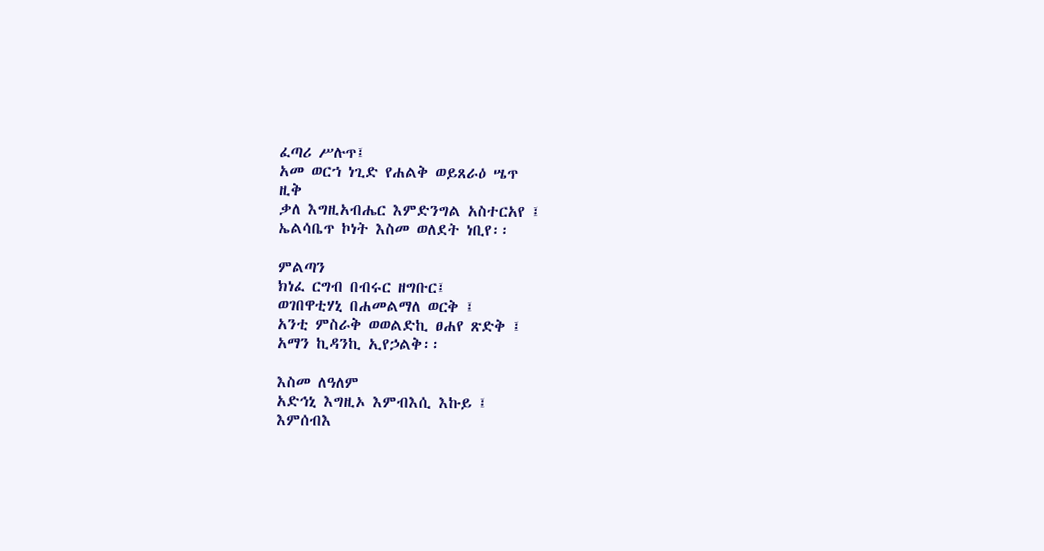ፈጣሪ ሥሉጥ፤
አመ ወርኀ ነጊድ የሐልቅ ወይጸራዕ ሤጥ
ዚቅ
ቃለ እግዚአብሔር እምድንግል አስተርአየ ፤
ኤልሳቤጥ ኮነት እስመ ወለደት ነቢየ፡፡

ምልጣን
ክነፈ ርግብ በብሩር ዘግቡር፤
ወገበዋቲሃኒ በሐመልማለ ወርቅ ፤
አንቲ ምስራቅ ወወልድኪ ፀሐየ ጽድቅ ፤
አማን ኪዳንኪ ኢየኃልቅ፡፡

እስመ ለዓለም
አድኅኒ እግዚኦ እምብእሲ እኩይ ፤
እምሰብእ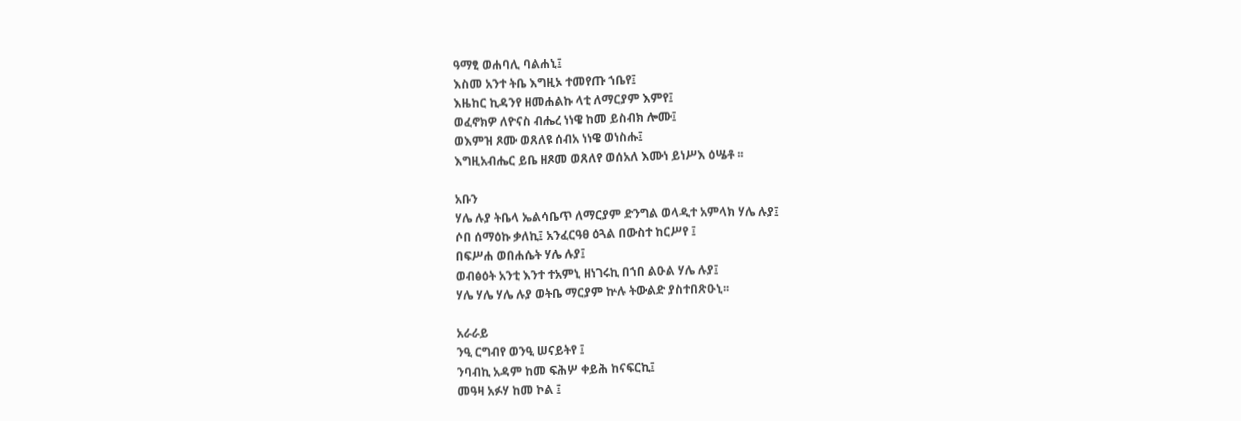ዓማፂ ወሐባሊ ባልሐኒ፤
እስመ አንተ ትቤ እግዚኦ ተመየጡ ኀቤየ፤
እዜከር ኪዳንየ ዘመሐልኩ ላቲ ለማርያም እምየ፤
ወፈኖክዎ ለዮናስ ብሔረ ነነዌ ከመ ይስብክ ሎሙ፤
ወእምዝ ጾሙ ወጸለዩ ሰብአ ነነዌ ወነስሑ፤
እግዚአብሔር ይቤ ዘጾመ ወጸለየ ወሰአለ እሙነ ይነሥእ ዕሤቶ ፡፡

አቡን
ሃሌ ሉያ ትቤላ ኤልሳቤጥ ለማርያም ድንግል ወላዲተ አምላክ ሃሌ ሉያ፤
ሶበ ሰማዕኩ ቃለኪ፤ አንፈርዓፀ ዕጓል በውስተ ከርሥየ ፤
በፍሥሐ ወበሐሴት ሃሌ ሉያ፤
ወብፅዕት አንቲ እንተ ተአምኒ ዘነገሩኪ በኀበ ልዑል ሃሌ ሉያ፤
ሃሌ ሃሌ ሃሌ ሉያ ወትቤ ማርያም ኵሉ ትውልድ ያስተበጽዑኒ፡፡

አራራይ
ንዒ ርግብየ ወንዒ ሠናይትየ ፤
ንባብኪ አዳም ከመ ፍሕሦ ቀይሕ ከናፍርኪ፤
መዓዛ አፉሃ ከመ ኮል ፤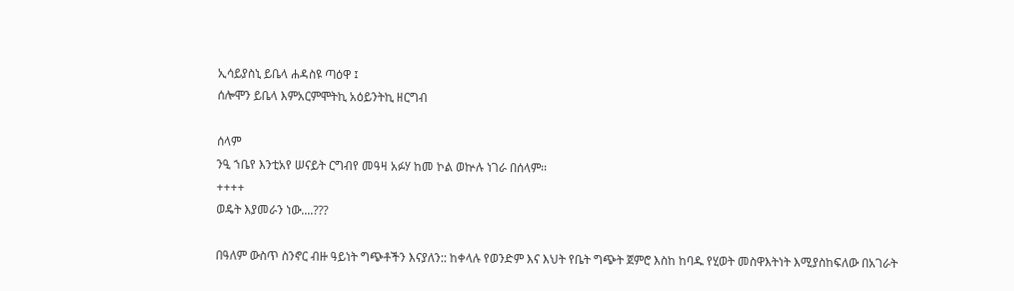ኢሳይያስኒ ይቤላ ሐዳስዩ ጣዕዋ ፤
ሰሎሞን ይቤላ እምአርምሞትኪ አዕይንትኪ ዘርግብ

ሰላም
ንዒ ኀቤየ እንቲአየ ሠናይት ርግብየ መዓዛ አፉሃ ከመ ኮል ወኵሉ ነገራ በሰላም፡፡
++++
ወዴት እያመራን ነው....???

በዓለም ውስጥ ስንኖር ብዙ ዓይነት ግጭቶችን እናያለን:: ከቀላሉ የወንድም እና እህት የቤት ግጭት ጀምሮ እስከ ከባዱ የሂወት መስዋእትነት እሚያስከፍለው በአገራት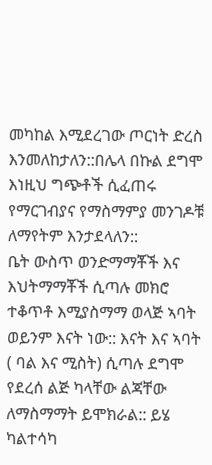መካከል እሚደረገው ጦርነት ድረስ እንመለከታለን::በሌላ በኩል ደግሞ እነዚህ ግጭቶች ሲፈጠሩ የማርገብያና የማስማምያ መንገዶቹ ለማየትም እንታደላለን::
ቤት ውስጥ ወንድማማቾች እና እህትማማቾች ሲጣሉ መክሮ ተቆጥቶ እሚያስማማ ወላጅ ኣባት ወይንም እናት ነው:: እናት እና ኣባት ( ባል እና ሚስት) ሲጣሉ ደግሞ የደረሰ ልጅ ካላቸው ልጃቸው ለማስማማት ይሞክራል:: ይሄ ካልተሳካ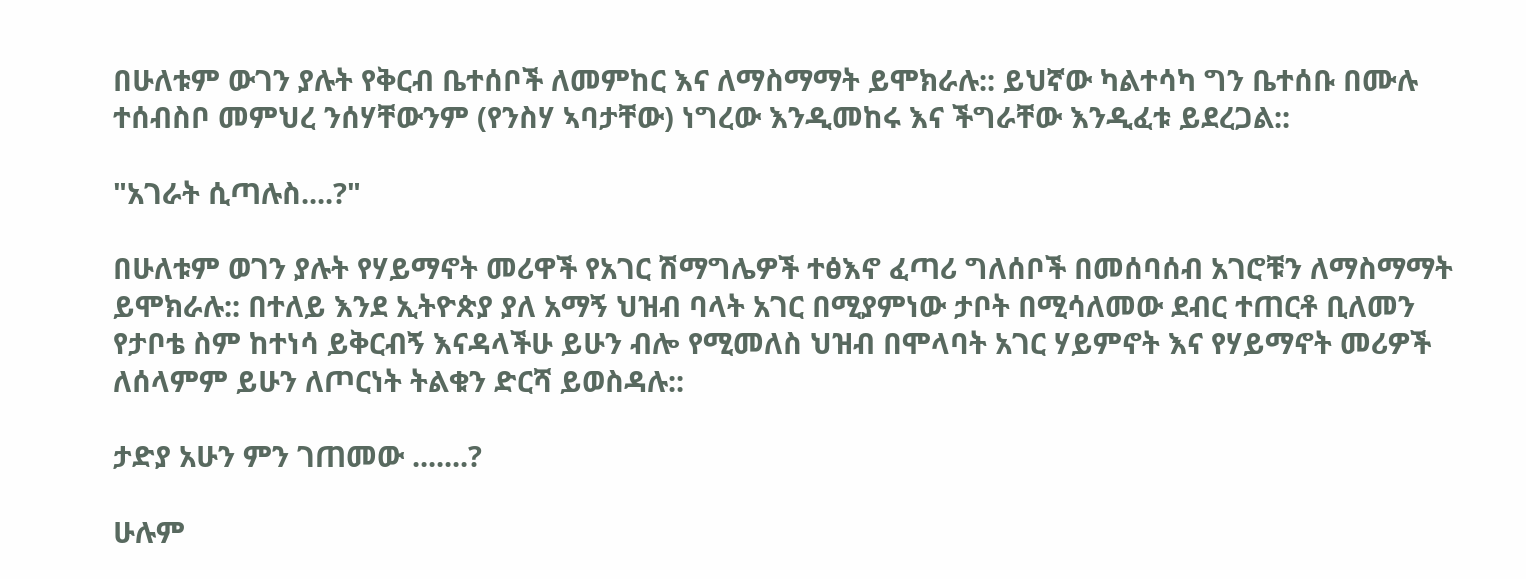በሁለቱም ውገን ያሉት የቅርብ ቤተሰቦች ለመምከር እና ለማስማማት ይሞክራሉ:: ይህኛው ካልተሳካ ግን ቤተሰቡ በሙሉ ተሰብስቦ መምህረ ንሰሃቸውንም (የንስሃ ኣባታቸው) ነግረው እንዲመከሩ እና ችግራቸው እንዲፈቱ ይደረጋል::

"አገራት ሲጣሉስ....?"

በሁለቱም ወገን ያሉት የሃይማኖት መሪዋች የአገር ሽማግሌዎች ተፅእኖ ፈጣሪ ግለሰቦች በመሰባሰብ አገሮቹን ለማስማማት ይሞክራሉ:: በተለይ እንደ ኢትዮጵያ ያለ አማኝ ህዝብ ባላት አገር በሚያምነው ታቦት በሚሳለመው ደብር ተጠርቶ ቢለመን የታቦቴ ስም ከተነሳ ይቅርብኝ እናዳላችሁ ይሁን ብሎ የሚመለስ ህዝብ በሞላባት አገር ሃይምኖት እና የሃይማኖት መሪዎች ለሰላምም ይሁን ለጦርነት ትልቁን ድርሻ ይወስዳሉ::

ታድያ አሁን ምን ገጠመው .......?

ሁሉም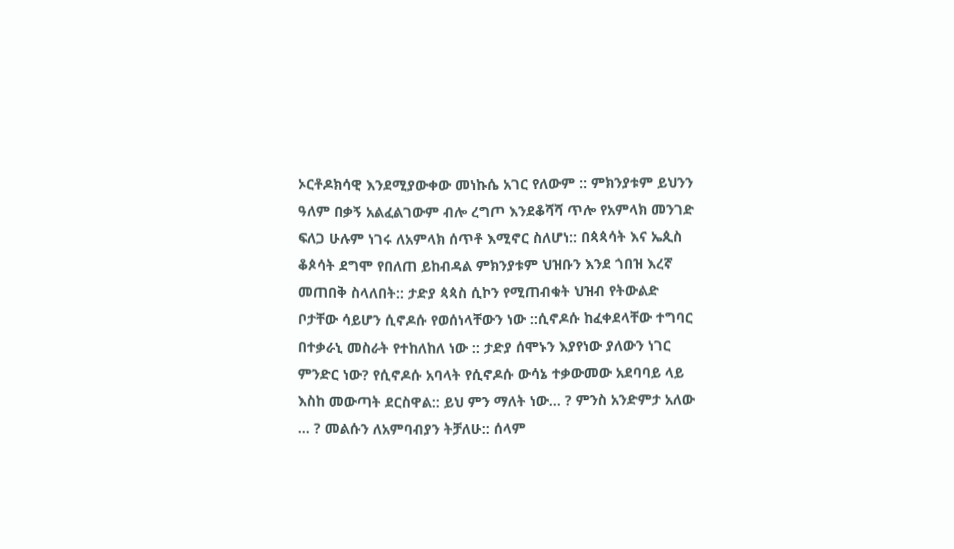ኦርቶዶክሳዊ እንደሚያውቀው መነኩሴ አገር የለውም :: ምክንያቱም ይህንን ዓለም በቃኝ አልፈልገውም ብሎ ረግጦ እንደቆሻሻ ጥሎ የአምላክ መንገድ ፍለጋ ሁሉም ነገሩ ለአምላክ ሰጥቶ እሚኖር ስለሆነ:: በጳጳሳት እና ኤጲስ ቆጶሳት ደግሞ የበለጠ ይከብዳል ምክንያቱም ህዝቡን እንደ ጎበዝ እረኛ መጠበቅ ስላለበት:: ታድያ ጳጳስ ሲኮን የሚጠብቁት ህዝብ የትውልድ ቦታቸው ሳይሆን ሲኖዶሱ የወሰነላቸውን ነው ::ሲኖዶሱ ከፈቀደላቸው ተግባር በተቃራኒ መስራት የተከለከለ ነው :: ታድያ ሰሞኑን እያየነው ያለውን ነገር ምንድር ነው? የሲኖዶሱ አባላት የሲኖዶሱ ውሳኔ ተቃውመው አደባባይ ላይ እስከ መውጣት ደርስዋል:: ይህ ምን ማለት ነው... ? ምንስ አንድምታ አለው ... ? መልሱን ለአምባብያን ትቻለሁ:: ሰላም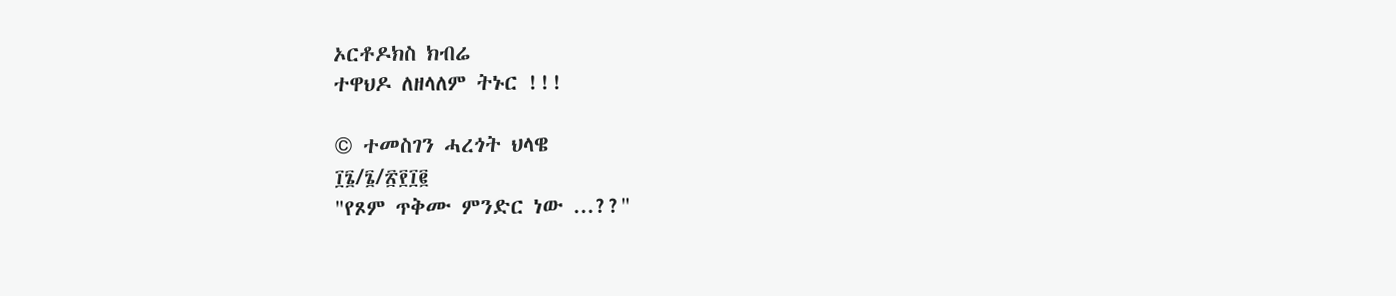ኦርቶዶክስ ክብሬ
ተዋህዶ ለዘላለም ትኑር !!!

© ተመስገን ሓረጎት ህላዌ
፲፮/፮/፳፻፲፪
"የጾም ጥቅሙ ምንድር ነው ...??"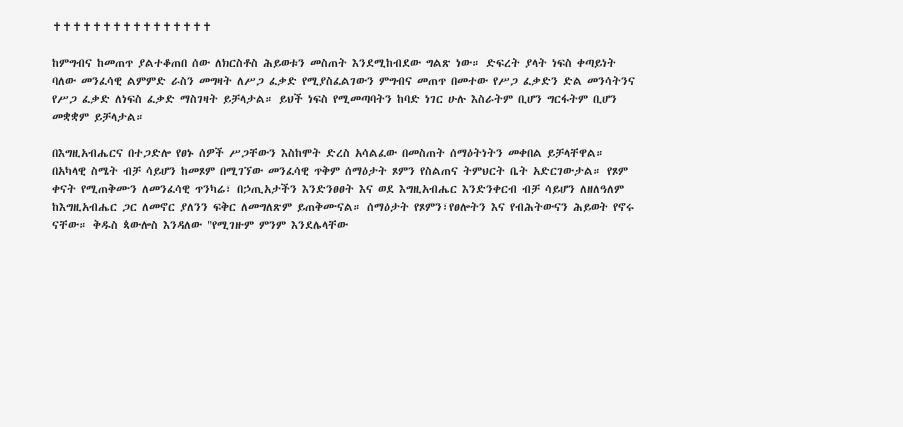✝✝✝✝✝✝✝✝✝✝✝✝✝✝✝✝

ከምግብና ከመጠጥ ያልተቆጠበ ሰው ለክርስቶስ ሕይወቱን መስጠት እንደሚከብደው ግልጽ ነው። ድፍረት ያላት ነፍስ ቀጣይነት ባለው መንፈሳዊ ልምምድ ራስን መግዛት ለሥጋ ፈቃድ የሚያስፈልገውን ምግብና መጠጥ በመተው የሥጋ ፈቃድን ድል መንሳትንና የሥጋ ፈቃድ ለነፍስ ፈቃድ ማስገዛት ይቻላታል። ይህች ነፍስ የሚመጣባትን ከባድ ነገር ሁሉ እስራትም ቢሆን ግርፋትም ቢሆን መቋቋም ይቻላታል።

በእግዚአብሔርና በተጋድሎ የፀኑ ሰዎች ሥጋቸውን እስከሞት ድረስ አሳልፈው በመስጠት ሰማዕትነትን መቀበል ይቻላቸዋል። በአካላዊ ስሜት ብቻ ሳይሆን ከመጾም በሚገኘው መንፈሳዊ ጥቅም ሰማዕታት ጾምን የስልጠና ትምህርት ቤት አድርገውታል። የጾም ቀናት የሚጠቅሙን ለመንፈሳዊ ጥንካሬ፣ በኃጢአታችን እንድንፀፀት እና ወደ እግዚአብሔር እንድንቀርብ ብቻ ሳይሆን ለዘለዓለም ከእግዚአብሔር ጋር ለመኖር ያለንን ፍቅር ለመግለጽም ይጠቅሙናል። ሰማዕታት የጾምን፣የፀሎትን እና የብሕትውናን ሕይወት የኖሩ ናቸው። ቅዱስ ጳውሎስ እንዳለው "የሚገዙም ምንም እንደሌላቸው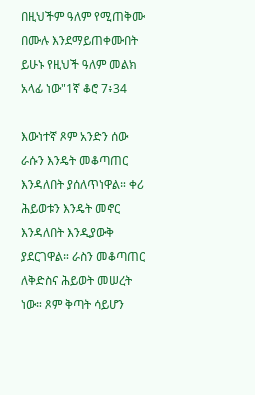በዚህችም ዓለም የሚጠቅሙ በሙሉ እንደማይጠቀሙበት ይሁኑ የዚህች ዓለም መልክ አላፊ ነው"1ኛ ቆሮ 7፥34

እውነተኛ ጾም አንድን ሰው ራሱን እንዴት መቆጣጠር እንዳለበት ያሰለጥነዋል። ቀሪ ሕይወቱን እንዴት መኖር እንዳለበት እንዲያውቅ ያደርገዋል። ራስን መቆጣጠር ለቅድስና ሕይወት መሠረት ነው። ጾም ቅጣት ሳይሆን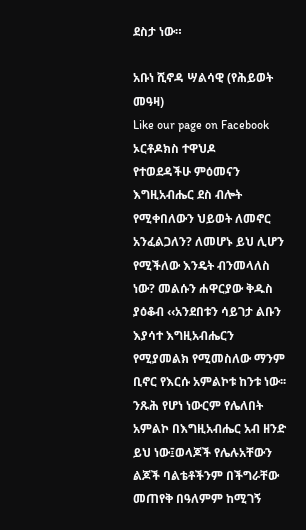ደስታ ነው።

አቡነ ሺኖዳ ሣልሳዊ (የሕይወት መዓዛ)
Like our page on Facebook
ኦርቶዶክስ ተዋህዶ
የተወደዳችሁ ምዕመናን እግዚአብሔር ደስ ብሎት የሚቀበለውን ህይወት ለመኖር አንፈልጋለን? ለመሆኑ ይህ ሊሆን የሚችለው እንዴት ብንመላለስ ነው? መልሱን ሐዋርያው ቅዱስ ያዕቆብ ‹‹አንደበቱን ሳይገታ ልቡን እያሳተ እግዚአብሔርን የሚያመልክ የሚመስለው ማንም ቢኖር የእርሱ አምልኮቱ ከንቱ ነው፡፡ ንጹሕ የሆነ ነውርም የሌለበት አምልኮ በእግዚአብሔር አብ ዘንድ ይህ ነው፤ወላጆች የሌሉአቸውን ልጆች ባልቴቶችንም በችግራቸው መጠየቅ በዓለምም ከሚገኝ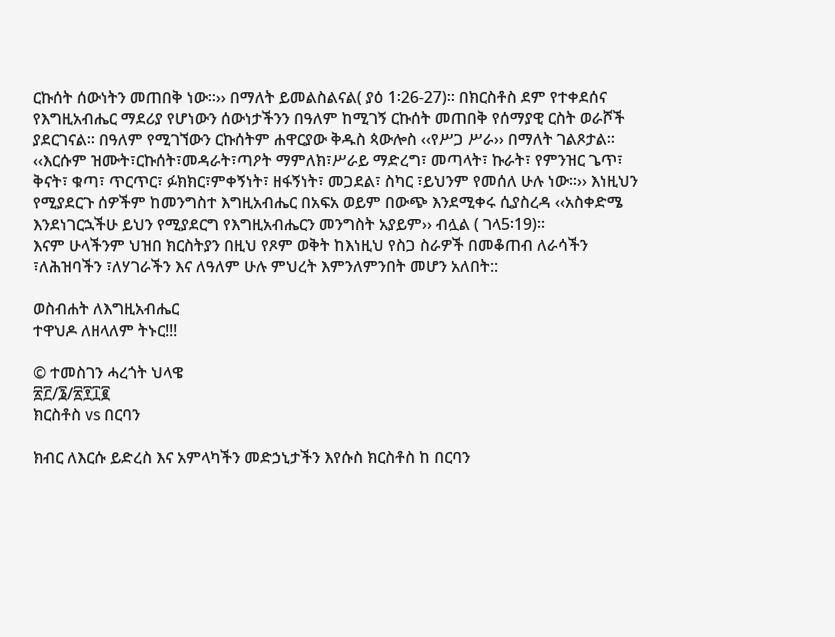ርኩሰት ሰውነትን መጠበቅ ነው፡፡›› በማለት ይመልስልናል( ያዕ 1፡26-27)፡፡ በክርስቶስ ደም የተቀደሰና የእግዚአብሔር ማደሪያ የሆነውን ሰውነታችንን በዓለም ከሚገኝ ርኩሰት መጠበቅ የሰማያዊ ርስት ወራሾች ያደርገናል፡፡ በዓለም የሚገኘውን ርኩሰትም ሐዋርያው ቅዱስ ጳውሎስ ‹‹የሥጋ ሥራ›› በማለት ገልጾታል፡፡ ‹‹እርሱም ዝሙት፣ርኩሰት፣መዳራት፣ጣዖት ማምለክ፣ሥራይ ማድረግ፣ መጣላት፣ ኩራት፣ የምንዝር ጌጥ፣ ቅናት፣ ቁጣ፣ ጥርጥር፣ ፉክክር፣ምቀኝነት፣ ዘፋኝነት፣ መጋደል፣ ስካር ፣ይህንም የመሰለ ሁሉ ነው፡፡›› እነዚህን የሚያደርጉ ሰዎችም ከመንግስተ እግዚአብሔር በአፍአ ወይም በውጭ እንደሚቀሩ ሲያስረዳ ‹‹አስቀድሜ እንደነገርኋችሁ ይህን የሚያደርግ የእግዚአብሔርን መንግስት አያይም›› ብሏል ( ገላ5፡19)።
እናም ሁላችንም ህዝበ ክርስትያን በዚህ የጾም ወቅት ከእነዚህ የስጋ ስራዎች በመቆጠብ ለራሳችን ፣ለሕዝባችን ፣ለሃገራችን እና ለዓለም ሁሉ ምህረት እምንለምንበት መሆን አለበት::

ወስብሐት ለእግዚአብሔር
ተዋህዶ ለዘላለም ትኑር!!!

© ተመስገን ሓረጎት ህላዌ
፳፫/፮/፳፻፲፪
ክርስቶስ vs በርባን

ክብር ለእርሱ ይድረስ እና አምላካችን መድኃኒታችን እየሱስ ክርስቶስ ከ በርባን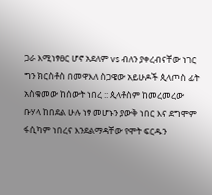ጋራ እሚነፃፀር ሆኖ አደለም vs ብለን ያቀረብናቸው ነገር ግን ክርስቶስ በመዋእለ ስጋዌው አይሁዶች ጲላጦስ ፊት አስቁመው ከሰውት ነበረ :: ጲላቶስም ከመረመረው
ቡሃላ ከበደል ሁሉ ነፃ መሆኑን ያውቅ ነበር እና ደግሞም ፋሲካም ነበረና እንደልማዳቸው የሞት ፍርዱን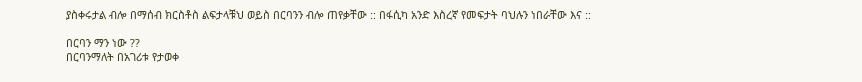ያስቀሩታል ብሎ በማሰብ ክርስቶስ ልፍታላቹህ ወይስ በርባንን ብሎ ጠየቃቸው :: በፋሲካ አንድ እስረኛ የመፍታት ባህሉን ነበራቸው እና ::

በርባን ማን ነው ??
በርባንማለት በአገሪቱ የታወቀ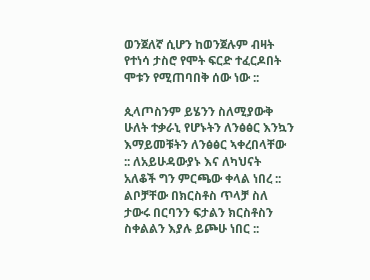ወንጀለኛ ሲሆን ከወንጀሉም ብዛት የተነሳ ታስሮ የሞት ፍርድ ተፈርዶበት ሞቱን የሚጠባበቅ ሰው ነው ::

ጲላጦስንም ይሄንን ስለሚያውቅ ሁለት ተቃራኒ የሆኑትን ለንፅፅር እንኳን እማይመቹትን ለንፅፅር ኣቀረበላቸው :: ለአይሁዳውያኑ እና ለካህናት አለቆች ግን ምርጫው ቀላል ነበረ :: ልቦቻቸው በክርስቶስ ጥላቻ ስለ ታውሩ በርባንን ፍታልን ክርስቶስን ስቀልልን እያሉ ይጮሁ ነበር ::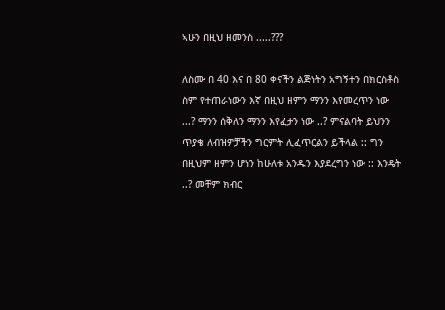ኣሁን በዚህ ዘመንስ .....???

ለስሙ በ 40 እና በ 80 ቀናችን ልጅነትን አግኝተን በክርስቶስ ስም የተጠራነውን እኛ በዚህ ዘምን ማንን እየመረጥን ነው ...? ማንን ሰቅለን ማንን እየፈታን ነው ..? ምናልባት ይህንን ጥያቄ ለብዝዎቻችን ግርምት ሊፈጥርልን ይችላል :: ግን በዚህም ዘምን ሆነን ከሁለቱ አንዱን እያደረግን ነው :: እንዴት ..? መቸም ክብር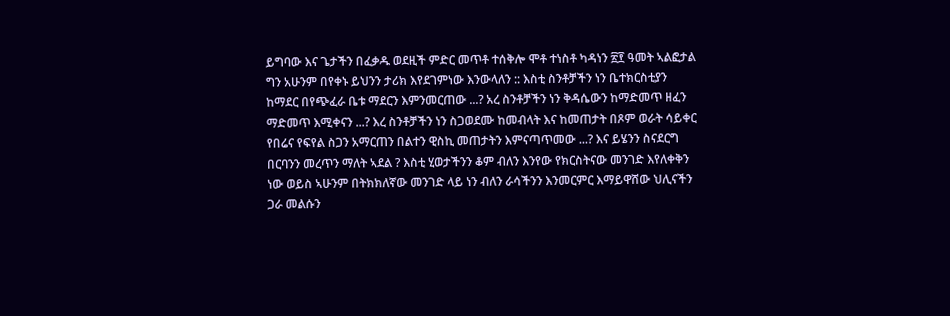ይግባው እና ጌታችን በፈቃዱ ወደዚች ምድር መጥቶ ተሰቅሎ ሞቶ ተነስቶ ካዳነን ፳፻ ዓመት ኣልፎታል ግን አሁንም በየቀኑ ይህንን ታሪክ እየደገምነው እንውላለን :: እስቲ ስንቶቻችን ነን ቤተክርስቲያን ከማደር በየጭፈራ ቤቱ ማደርን እምንመርጠው ...? አረ ስንቶቻችን ነን ቅዳሴውን ከማድመጥ ዘፈን ማድመጥ እሚቀናን ...? እረ ስንቶቻችን ነን ስጋወደሙ ከመብላት እና ከመጠታት በጾም ወራት ሳይቀር የበሬና የፍየል ስጋን አማርጠን በልተን ዊስኪ መጠታትን እምናጣጥመው ...? እና ይሄንን ስናደርግ በርባንን መረጥን ማለት ኣደል ? እስቲ ሂወታችንን ቆም ብለን እንየው የክርስትናው መንገድ እየለቀቅን ነው ወይስ ኣሁንም በትክክለኛው መንገድ ላይ ነን ብለን ራሳችንን እንመርምር እማይዋሸው ህሊናችን ጋራ መልሱን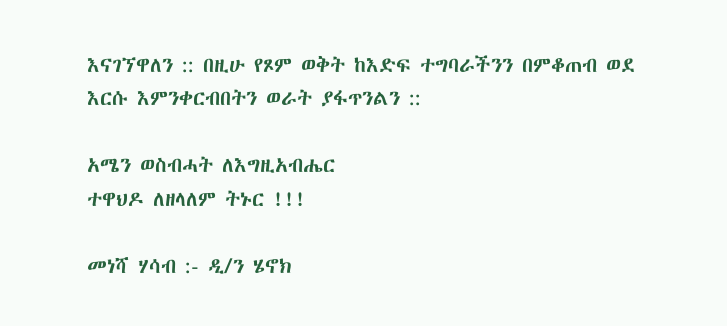እናገኘዋለን :: በዚሁ የጾም ወቅት ከእድፍ ተግባራችንን በምቆጠብ ወደ እርሱ እምንቀርብበትን ወራት ያፋጥንልን ::

አሜን ወስብሓት ለእግዚአብሔር
ተዋህዶ ለዘላለም ትኑር !!!

መነሻ ሃሳብ :- ዲ/ን ሄኖክ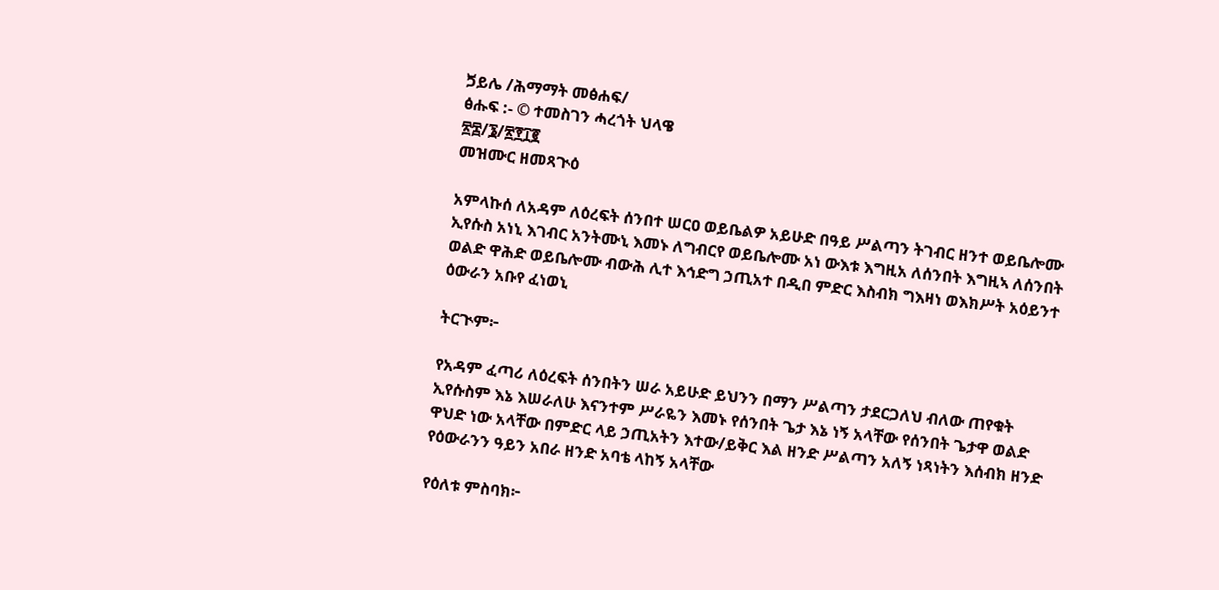ጛይሌ /ሕማማት መፅሐፍ/
ፅሑፍ :- © ተመስገን ሓረጎት ህላዌ
፳፰/፮/፳፻፲፪
መዝሙር ዘመጻጒዕ

አምላኩሰ ለአዳም ለዕረፍት ሰንበተ ሠርዐ ወይቤልዎ አይሁድ በዓይ ሥልጣን ትገብር ዘንተ ወይቤሎሙ ኢየሱስ አነኒ እገብር አንትሙኒ እመኑ ለግብርየ ወይቤሎሙ አነ ውእቱ እግዚአ ለሰንበት እግዚኣ ለሰንበት ወልድ ዋሕድ ወይቤሎሙ ብውሕ ሊተ እኅድግ ኃጢአተ በዲበ ምድር እስብክ ግእዛነ ወእክሥት አዕይንተ ዕውራን አቡየ ፈነወኒ

ትርጒም፦

የአዳም ፈጣሪ ለዕረፍት ሰንበትን ሠራ አይሁድ ይህንን በማን ሥልጣን ታደርጋለህ ብለው ጠየቁት ኢየሱስም እኔ እሠራለሁ እናንተም ሥራዬን እመኑ የሰንበት ጌታ እኔ ነኝ አላቸው የሰንበት ጌታዋ ወልድ ዋህድ ነው አላቸው በምድር ላይ ኃጢአትን እተው/ይቅር እል ዘንድ ሥልጣን አለኝ ነጻነትን እሰብክ ዘንድ የዕውራንን ዓይን አበራ ዘንድ አባቴ ላከኝ አላቸው

የዕለቱ ምስባክ፦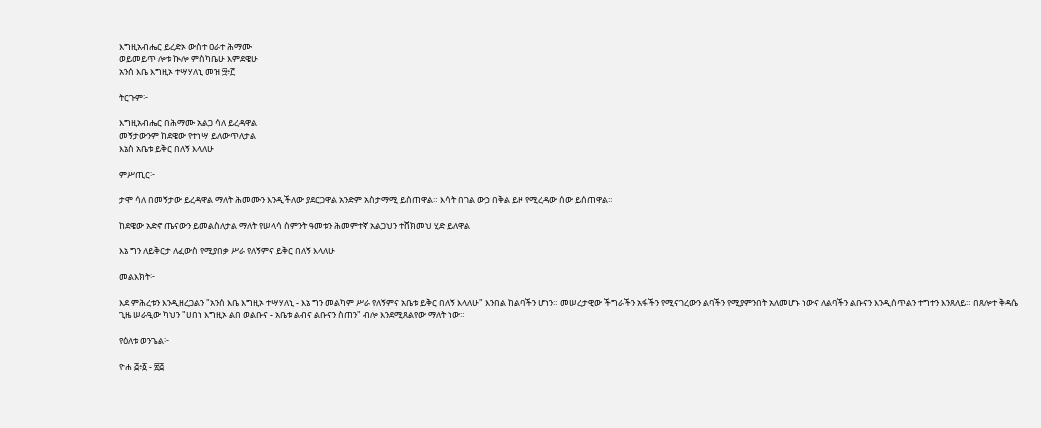እግዚአብሔር ይረድኦ ውስተ ዐራተ ሕማሙ
ወይመይጥ ሎቱ ኲሎ ምስካቤሁ እምደዌሁ
አንሰ እቤ እግዚኦ ተሣሃለኒ መዝ ፵፥፫

ትርጉም፦

እግዚአብሔር በሕማሙ አልጋ ሳለ ይረዳዋል
መኝታውንም ከደዌው የተነሣ ይለውጥለታል
እኔስ አቤቱ ይቅር በለኝ እላለሁ

ምሥጢር፦

ታሞ ሳለ በመኝታው ይረዳዋል ማለት ሕመሙን እንዲችለው ያደርጋዋል አንድም አስታማሚ ይሰጠዋል። እሳት በገል ውኃ በቅል ይዞ የሚረዳው ሰው ይሰጠዋል።

ከደዌው አድኖ ጤናውን ይመልስለታል ማለት የሠላሳ ስምንት ዓመቱን ሕመምተኛ አልጋህን ተሸክመህ ሂድ ይለዋል

እኔ ግን ለይቅርታ ለፈውስ የሚያበቃ ሥራ የለኝምና ይቅር በለኝ እላለሁ

መልእክት፦

እደ ምሕረቱን እንዲዘረጋልን "አንሰ እቤ እግዚኦ ተሣሃለኒ - እኔ ግን መልካም ሥራ የለኝምና አቤቱ ይቅር በለኝ እላለሁ" እንበል ከልባችን ሆነን። መሠረታዊው ችግራችን አፋችን የሚናገረውን ልባችን የሚያምንበት አለመሆኑ ነውና ለልባችን ልቡናን እንዲሰጥልን ተግተን እንጸለይ። በጸሎተ ቅዳሴ ጊዜ ሠራዒው ካህን "ሀበነ እግዚኦ ልበ ወልቡና - አቤቱ ልብና ልቡናን ስጠን" ብሎ እንደሚጸልየው ማለት ነው።

የዕለቱ ወንጌል፦

ዮሐ ፭፥፩ - ፳፭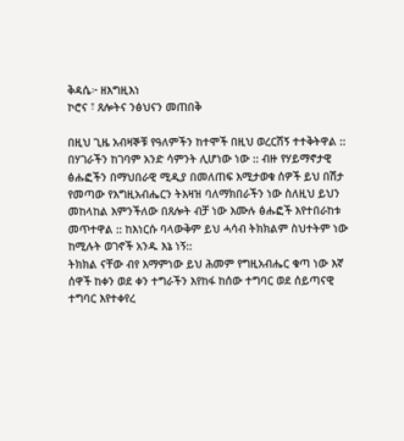ቅዳሴ፦ ዘእግዚእነ
ኮሮና ፣ ጸሎትና ንፅህናን መጠበቅ

በዚህ ጊዜ አብዛኞቹ የዓለምችን ከተሞች በዚህ ወረርሽኝ ተተቅትዋል :: በሃገራችን ከገባም አንድ ሳምንት ሊሆነው ነው :: ብዙ የሃይማኖታዊ ፅሑፎችን በማህበራዊ ሚዲያ በመለጠፍ እሚታወቁ ሰዎች ይህ በሽታ የመጣው የእግዚአብሔርን ትእዛዝ ባለማክበራችን ነው ስለዚህ ይህን መከላከል እምንችለው በጸሎት ብቻ ነው እሙሉ ፅሑፎች እየተበራከቱ መጥተዋል :: ከእነርሱ ባላውቅም ይህ ሓሳብ ትክክልም ስህተትም ነው ከሚሉት ወገኖች አንዱ እኔ ነኝ::
ትክክል ናቸው ብየ እማምነው ይህ ሕመም የግዚአብሔር ቁጣ ነው እኛ ሰዋች ከቀን ወደ ቀን ተግራችን እየከፋ ከሰው ተግባር ወደ ሰይጣናዊ ተግባር እየተቀየረ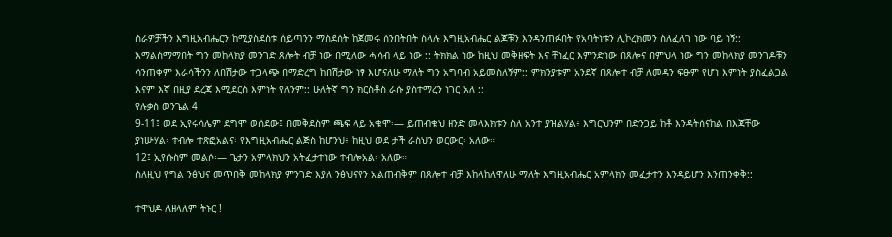ስራዎቻችን እግዚአብሔርን ከሚያስደስቱ ሰይጣንን ማስደሰት ከጀመሩ ሰንበትበት ስላሉ እግዚአብሔር ልጆቹን እንዳንጠፉበት የአባትነቱን ሊኮረክመን ስለፈለገ ነው ባይ ነኝ::
እማልስማማበት ግን መከላክያ መንገድ ጸሎት ብቻ ነው በሚለው ሓሳብ ላይ ነው :: ትክክል ነው ከዚህ መቅዘፍት እና ቸነፈር እምንድነው በጸሎና በምህላ ነው ግን መከላክያ መንገዶቹን ሳንጠቀም እራሳችንን ለበሽታው ተጋላጭ በማድረግ ከበሽታው ነፃ እሆናለሁ ማለት ግን አግባብ አይመስለኝም:: ምክንያቱም አንደኛ በጸሎተ ብቻ ለመዳን ፍፁም የሆነ እምነት ያስፈልጋል እናም እኛ በዚያ ደረጃ እሚደርስ እምነት የለንም:: ሁለትኛ ግን ክርስቶስ ራሱ ያስተማረን ነገር አለ ::
የሉቃስ ወንጌል 4
9-11፤ ወደ ኢየሩሳሌም ደግሞ ወሰደው፤ በመቅደስም ጫፍ ላይ አቁሞ፡— ይጠብቁህ ዘንድ መላእክቱን ስለ አንተ ያዝልሃል፥ እግርህንም በድንጋይ ከቶ እንዳትሰናከል በእጃቸው ያነሡሃል፡ ተብሎ ተጽፎአልና፡ የእግዚአብሔር ልጅስ ከሆንህ፥ ከዚህ ወደ ታች ራስህን ወርውር፡ አለው።
12፤ ኢየሱስም መልሶ፡— ጌታን አምላክህን አትፈታተነው ተብሎአል፡ አለው።
ስለዚህ የግል ንፅህና መጥበቅ መከላክያ ምንገድ እያለ ንፅህናየን አልጠብቅም በጸሎተ ብቻ እከላከለዋለሁ ማለት እግዚአብሔር አምላክን መፈታተን እንዳይሆን እንጠንቀቅ::

ተዋህዶ ለዘላለም ትኑር !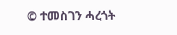© ተመስገን ሓረጎት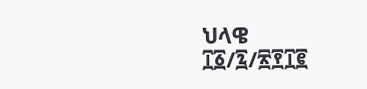ህላዌ
፲፩/፯/፳፻፲፪